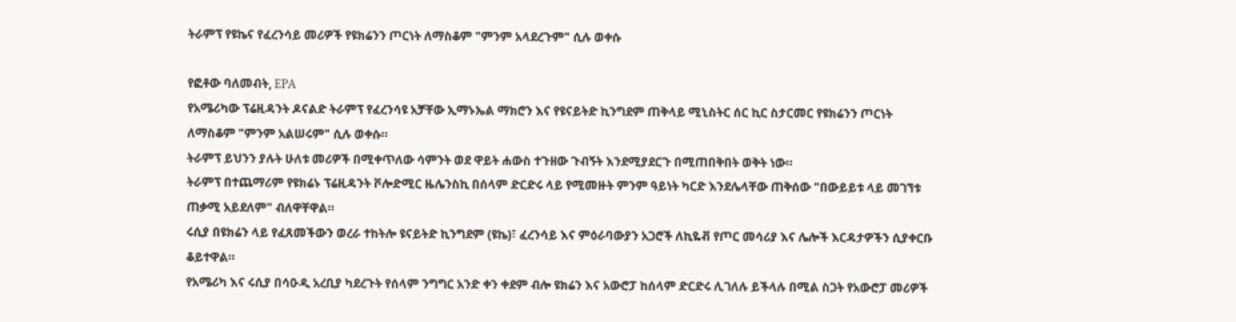ትራምፕ የዩኬና የፈረንሳይ መሪዎች የዩክሬንን ጦርነት ለማስቆም "ምንም አላደረጉም" ሲሉ ወቀሱ

የፎቶው ባለመብት, EPA
የአሜሪካው ፕሬዚዳንት ዶናልድ ትራምፕ የፈረንሳዩ አቻቸው ኢማኑኤል ማክሮን እና የዩናይትድ ኪንግደም ጠቅላይ ሚኒስትር ሰር ኪር ስታርመር የዩክሬንን ጦርነት ለማስቆም "ምንም አልሠሩም" ሲሉ ወቀሱ።
ትራምፕ ይህንን ያሉት ሁለቱ መሪዎች በሚቀጥለው ሳምንት ወደ ዋይት ሐውስ ተጉዘው ጉብኝት እንደሚያደርጉ በሚጠበቅበት ወቅት ነው።
ትራምፕ በተጨማሪም የዩክሬኑ ፕሬዚዳንት ቮሎድሚር ዜሌንስኪ በሰላም ድርድሩ ላይ የሚመዙት ምንም ዓይነት ካርድ እንደሌላቸው ጠቅሰው "በውይይቱ ላይ መገኘቱ ጠቃሚ አይደለም" ብለዋቸዋል።
ሩሲያ በዩክሬን ላይ የፈጸመችውን ወረራ ተከትሎ ዩናይትድ ኪንግደም (ዩኬ)፣ ፈረንሳይ እና ምዕራባውያን አጋሮች ለኪዬቭ የጦር መሳሪያ እና ሌሎች እርዳታዎችን ሲያቀርቡ ቆይተዋል።
የአሜሪካ እና ሩሲያ በሳዑዲ አረቢያ ካደረጉት የሰላም ንግግር አንድ ቀን ቀደም ብሎ ዩክሬን እና አውሮፓ ከሰላም ድርድሩ ሊገለሉ ይችላሉ በሚል ስጋት የአውሮፓ መሪዎች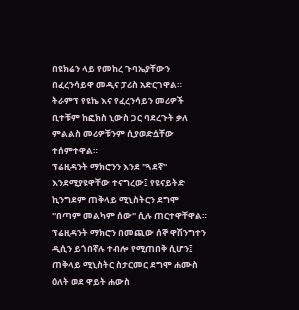በዩክሬን ላይ የመከረ ጉባኤያቸውን በፈረንሳይዋ መዲና ፓሪስ አድርገዋል።
ትራምፕ የዩኬ እና የፈረንሳይን መሪዎች ቢተቹም ከፎክስ ኒውስ ጋር ባደረጉት ቃለ ምልልስ መሪዎቹንም ሲያወድሷቸው ተሰምተዋል።
ፕሬዚዳንት ማክሮንን እንደ "ጓደኛ" እንደሚያዩዋቸው ተናግረው፤ የዩናይትድ ኪንግደም ጠቅላይ ሚኒስትርን ደግሞ "በጣም መልካም ሰው" ሲሉ ጠርተዋቸዋል።
ፕሬዚዳንት ማክሮን በመጪው ሰኞ ዋሽንግተን ዲሲን ይጎበኛሉ ተብሎ የሚጠበቅ ሲሆን፤ ጠቅላይ ሚኒስትር ስታርመር ደግሞ ሐሙስ ዕለት ወደ ዋይት ሐውስ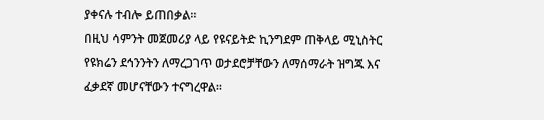ያቀናሉ ተብሎ ይጠበቃል።
በዚህ ሳምንት መጀመሪያ ላይ የዩናይትድ ኪንግደም ጠቅላይ ሚኒስትር የዩክሬን ደኅንንትን ለማረጋገጥ ወታደሮቻቸውን ለማሰማራት ዝግጁ እና ፈቃደኛ መሆናቸውን ተናግረዋል።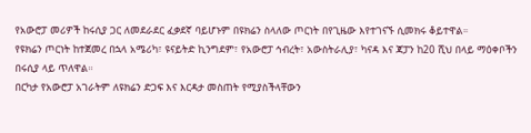የአውሮፓ መሪዎች ከሩሲያ ጋር ለመደራደር ፈቃደኛ ባይሆኑም በዩክሬን ስላለው ጦርነት በየጊዜው እየተገናኙ ሲመክሩ ቆይተዋል።
የዩክሬን ጦርነት ከተጀመረ በኋላ አሜሪካ፣ ዩናይትድ ኪንግደም፣ የአውሮፓ ኅብረት፣ አውስትራሊያ፣ ካናዳ እና ጃፓን ከ20 ሺህ በላይ ማዕቀቦችን በሩሲያ ላይ ጥለዋል።
በርካታ የአውሮፓ አገራትም ለዩክሬን ድጋፍ እና እርዳታ መስጠት የሚያስችላቸውን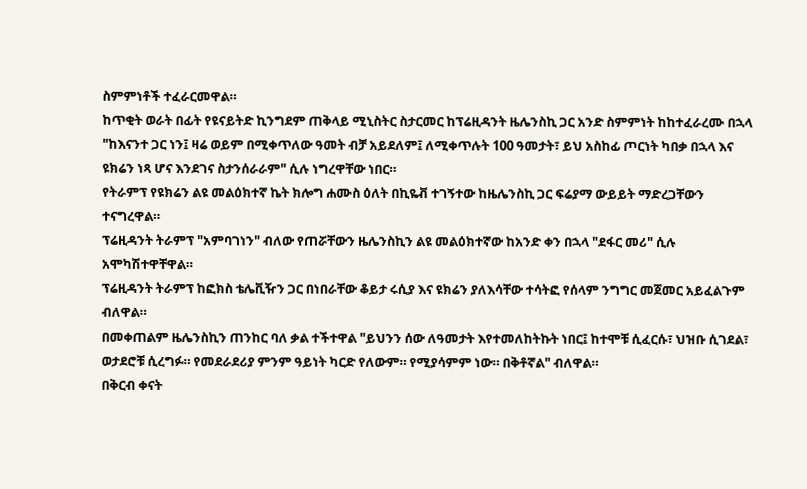ስምምነቶች ተፈራርመዋል።
ከጥቂት ወራት በፊት የዩናይትድ ኪንግደም ጠቅላይ ሚኒስትር ስታርመር ከፕሬዚዳንት ዜሌንስኪ ጋር አንድ ስምምነት ከከተፈራረሙ በኋላ "ከእናንተ ጋር ነን፤ ዛሬ ወይም በሚቀጥለው ዓመት ብቻ አይደለም፤ ለሚቀጥሉት 100 ዓመታት፣ ይህ አስከፊ ጦርነት ካበቃ በኋላ እና ዩክሬን ነጻ ሆና እንደገና ስታንሰራራም" ሲሉ ነግረዋቸው ነበር።
የትራምፕ የዩክሬን ልዩ መልዕክተኛ ኬት ክሎግ ሐሙስ ዕለት በኪዬቭ ተገኝተው ከዜሌንስኪ ጋር ፍሬያማ ውይይት ማድረጋቸውን ተናግረዋል።
ፕሬዚዳንት ትራምፕ "አምባገነን" ብለው የጠሯቸውን ዜሌንስኪን ልዩ መልዕክተኛው ከአንድ ቀን በኋላ "ደፋር መሪ" ሲሉ አሞካሽተዋቸዋል።
ፕሬዚዳንት ትራምፕ ከፎክስ ቴሌቪዥን ጋር በነበራቸው ቆይታ ሩሲያ እና ዩክሬን ያለእሳቸው ተሳትፎ የሰላም ንግግር መጀመር አይፈልጉም ብለዋል።
በመቀጠልም ዜሌንስኪን ጠንከር ባለ ቃል ተችተዋል "ይህንን ሰው ለዓመታት እየተመለከትኩት ነበር፤ ከተሞቹ ሲፈርሱ፣ ህዝቡ ሲገደል፣ ወታደሮቹ ሲረግፉ። የመደራደሪያ ምንም ዓይነት ካርድ የለውም። የሚያሳምም ነው። በቅቶኛል" ብለዋል።
በቅርብ ቀናት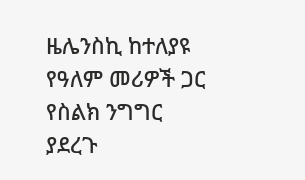ዜሌንስኪ ከተለያዩ የዓለም መሪዎች ጋር የስልክ ንግግር ያደረጉ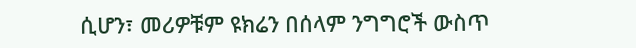ሲሆን፣ መሪዎቹም ዩክሬን በሰላም ንግግሮች ውስጥ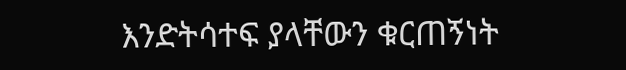እንድትሳተፍ ያላቸውን ቁርጠኝነት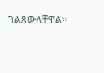ገልጸውላቸዋል።